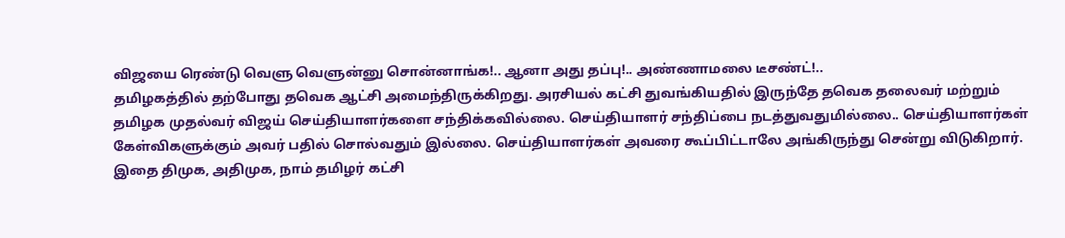விஜயை ரெண்டு வெளு வெளுன்னு சொன்னாங்க!.. ஆனா அது தப்பு!.. அண்ணாமலை டீசண்ட்!..
தமிழகத்தில் தற்போது தவெக ஆட்சி அமைந்திருக்கிறது. அரசியல் கட்சி துவங்கியதில் இருந்தே தவெக தலைவர் மற்றும் தமிழக முதல்வர் விஜய் செய்தியாளர்களை சந்திக்கவில்லை. செய்தியாளர் சந்திப்பை நடத்துவதுமில்லை.. செய்தியாளர்கள் கேள்விகளுக்கும் அவர் பதில் சொல்வதும் இல்லை. செய்தியாளர்கள் அவரை கூப்பிட்டாலே அங்கிருந்து சென்று விடுகிறார்.
இதை திமுக, அதிமுக, நாம் தமிழர் கட்சி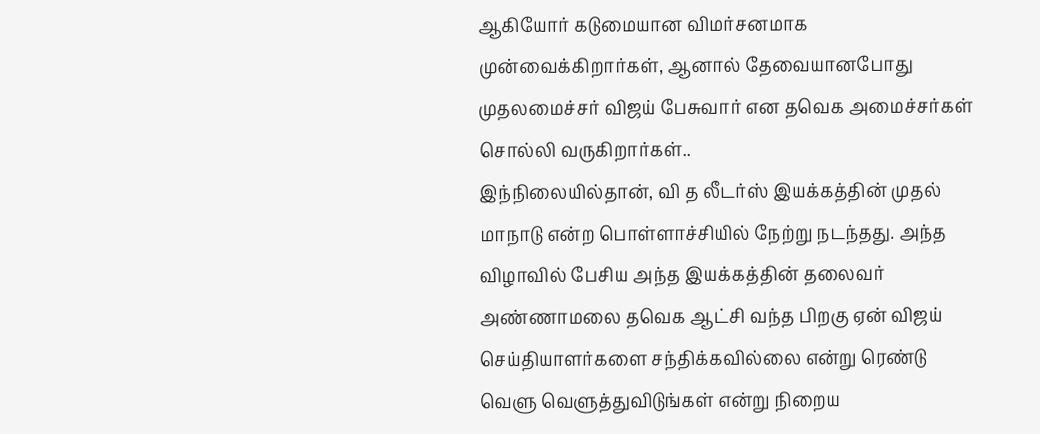ஆகியோர் கடுமையான விமர்சனமாக முன்வைக்கிறார்கள், ஆனால் தேவையானபோது முதலமைச்சர் விஜய் பேசுவார் என தவெக அமைச்சர்கள் சொல்லி வருகிறார்கள்..
இந்நிலையில்தான், வி த லீடர்ஸ் இயக்கத்தின் முதல் மாநாடு என்ற பொள்ளாச்சியில் நேற்று நடந்தது. அந்த விழாவில் பேசிய அந்த இயக்கத்தின் தலைவர் அண்ணாமலை தவெக ஆட்சி வந்த பிறகு ஏன் விஜய் செய்தியாளர்களை சந்திக்கவில்லை என்று ரெண்டு வெளு வெளுத்துவிடுங்கள் என்று நிறைய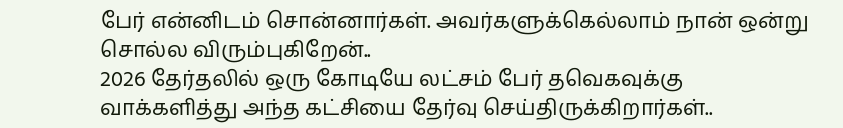பேர் என்னிடம் சொன்னார்கள். அவர்களுக்கெல்லாம் நான் ஒன்று சொல்ல விரும்புகிறேன்..
2026 தேர்தலில் ஒரு கோடியே லட்சம் பேர் தவெகவுக்கு வாக்களித்து அந்த கட்சியை தேர்வு செய்திருக்கிறார்கள்..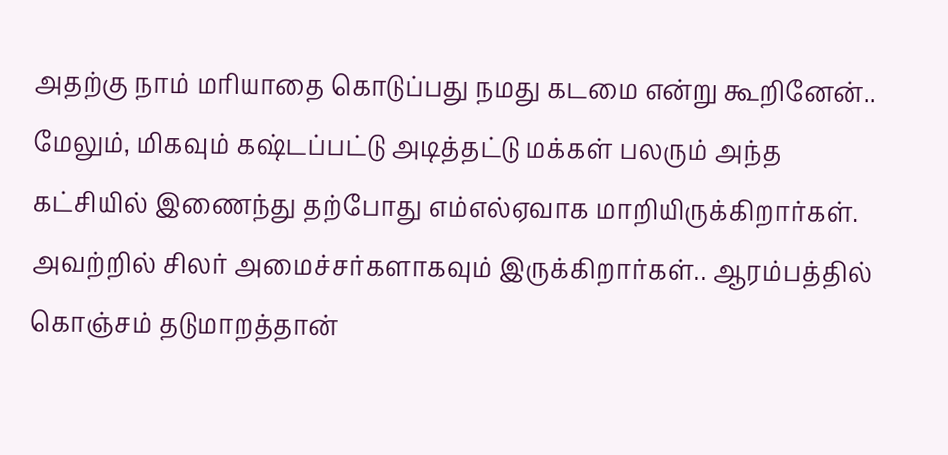அதற்கு நாம் மரியாதை கொடுப்பது நமது கடமை என்று கூறினேன்.. மேலும், மிகவும் கஷ்டப்பட்டு அடித்தட்டு மக்கள் பலரும் அந்த கட்சியில் இணைந்து தற்போது எம்எல்ஏவாக மாறியிருக்கிறார்கள். அவற்றில் சிலர் அமைச்சர்களாகவும் இருக்கிறார்கள்.. ஆரம்பத்தில் கொஞ்சம் தடுமாறத்தான்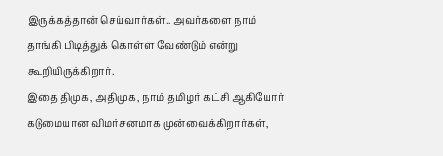இருக்கத்தான் செய்வார்கள்.. அவர்களை நாம் தாங்கி பிடித்துக் கொள்ள வேண்டும் என்று கூறியிருக்கிறார்.
இதை திமுக, அதிமுக, நாம் தமிழர் கட்சி ஆகியோர் கடுமையான விமர்சனமாக முன்வைக்கிறார்கள்,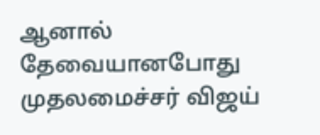ஆனால் தேவையானபோது முதலமைச்சர் விஜய்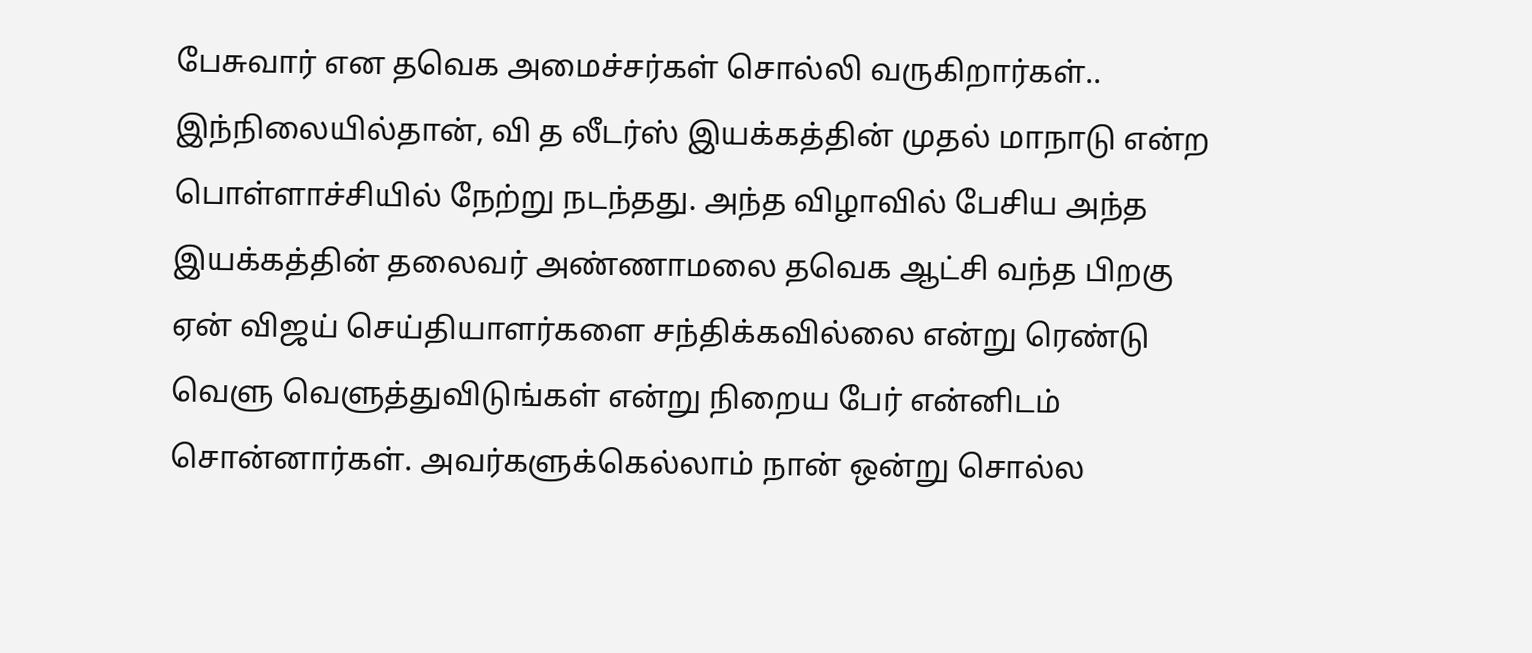பேசுவார் என தவெக அமைச்சர்கள் சொல்லி வருகிறார்கள்..
இந்நிலையில்தான், வி த லீடர்ஸ் இயக்கத்தின் முதல் மாநாடு என்ற பொள்ளாச்சியில் நேற்று நடந்தது. அந்த விழாவில் பேசிய அந்த இயக்கத்தின் தலைவர் அண்ணாமலை தவெக ஆட்சி வந்த பிறகு ஏன் விஜய் செய்தியாளர்களை சந்திக்கவில்லை என்று ரெண்டு வெளு வெளுத்துவிடுங்கள் என்று நிறைய பேர் என்னிடம் சொன்னார்கள். அவர்களுக்கெல்லாம் நான் ஒன்று சொல்ல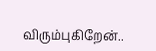விரும்புகிறேன்..